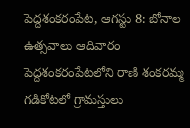పెద్దశంకరంపేట, ఆగస్టు 8: బోనాల ఉత్సవాలు ఆదివారం పెద్దశంకరంపేటలోని రాణి శంకరమ్మ గడికోటలో గ్రామస్తులు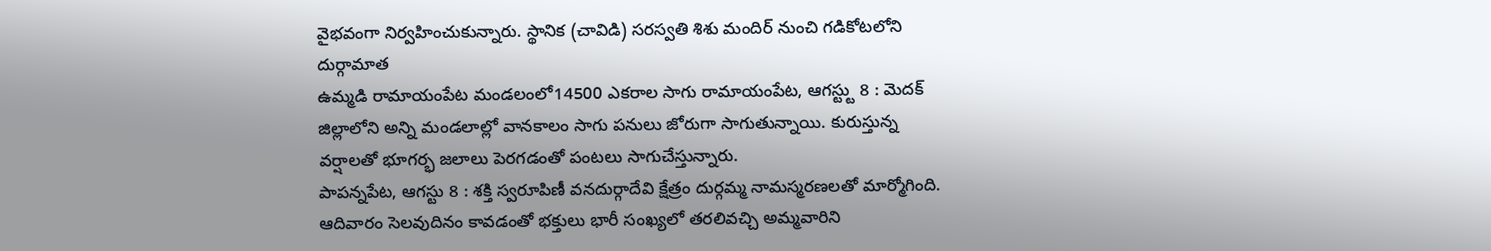వైభవంగా నిర్వహించుకున్నారు. స్థానిక (చావిడి) సరస్వతి శిశు మందిర్ నుంచి గడికోటలోని దుర్గామాత
ఉమ్మడి రామాయంపేట మండలంలో14500 ఎకరాల సాగు రామాయంపేట, ఆగస్ట్టు 8 : మెదక్ జిల్లాలోని అన్ని మండలాల్లో వానకాలం సాగు పనులు జోరుగా సాగుతున్నాయి. కురుస్తున్న వర్షాలతో భూగర్భ జలాలు పెరగడంతో పంటలు సాగుచేస్తున్నారు.
పాపన్నపేట, ఆగస్టు 8 : శక్తి స్వరూపిణీ వనదుర్గాదేవి క్షేత్రం దుర్గమ్మ నామస్మరణలతో మార్మోగింది. ఆదివారం సెలవుదినం కావడంతో భక్తులు భారీ సంఖ్యలో తరలివచ్చి అమ్మవారిని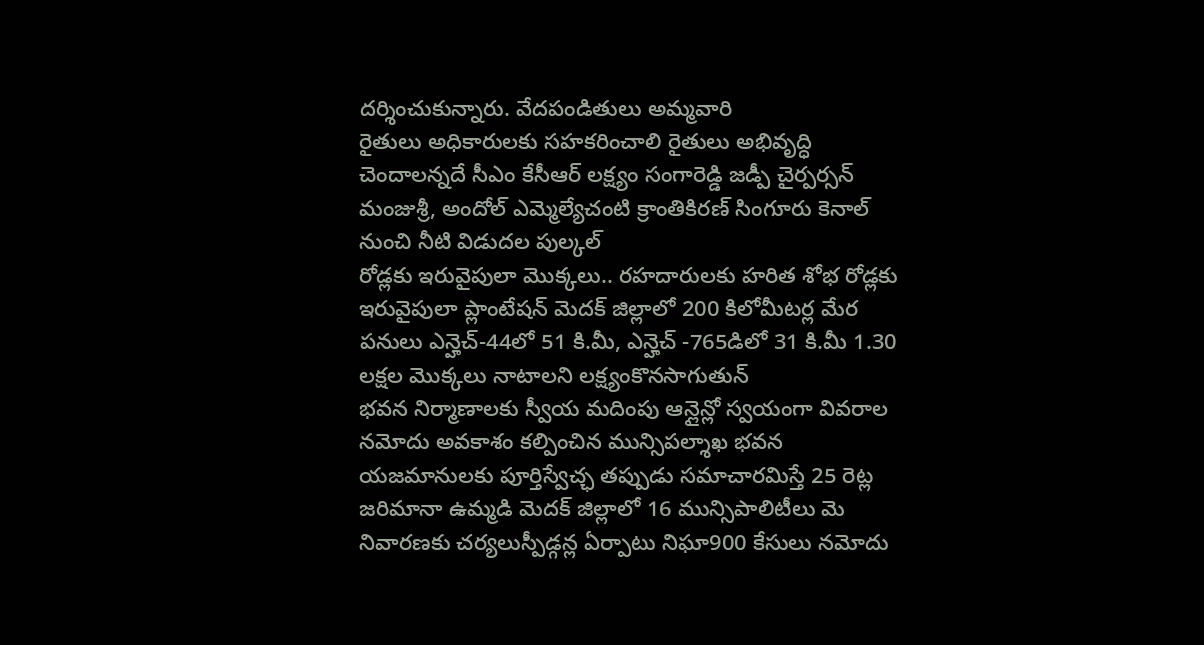దర్శించుకున్నారు. వేదపండితులు అమ్మవారి
రైతులు అధికారులకు సహకరించాలి రైతులు అభివృద్ధి చెందాలన్నదే సీఎం కేసీఆర్ లక్ష్యం సంగారెడ్డి జడ్పీ చైర్పర్సన్ మంజుశ్రీ, అందోల్ ఎమ్మెల్యేచంటి క్రాంతికిరణ్ సింగూరు కెనాల్ నుంచి నీటి విడుదల పుల్కల్
రోడ్లకు ఇరువైపులా మొక్కలు.. రహదారులకు హరిత శోభ రోడ్లకు ఇరువైపులా ప్లాంటేషన్ మెదక్ జిల్లాలో 200 కిలోమీటర్ల మేర పనులు ఎన్హెచ్-44లో 51 కి.మీ, ఎన్హెచ్ -765డిలో 31 కి.మీ 1.30 లక్షల మొక్కలు నాటాలని లక్ష్యంకొనసాగుతున్
భవన నిర్మాణాలకు స్వీయ మదింపు ఆన్లైన్లో స్వయంగా వివరాల నమోదు అవకాశం కల్పించిన మున్సిపల్శాఖ భవన యజమానులకు పూర్తిస్వేచ్ఛ తప్పుడు సమాచారమిస్తే 25 రెట్ల జరిమానా ఉమ్మడి మెదక్ జిల్లాలో 16 మున్సిపాలిటీలు మె
నివారణకు చర్యలుస్పీడ్గన్ల ఏర్పాటు నిఘా900 కేసులు నమోదు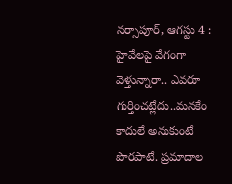నర్సాపూర్, ఆగస్టు 4 : హైవేలపై వేగంగా వెళ్తున్నారా.. ఎవరూ గుర్తించట్లేదు..మనకేం కాదులే అనుకుంటే పొరపాటే. ప్రమాదాల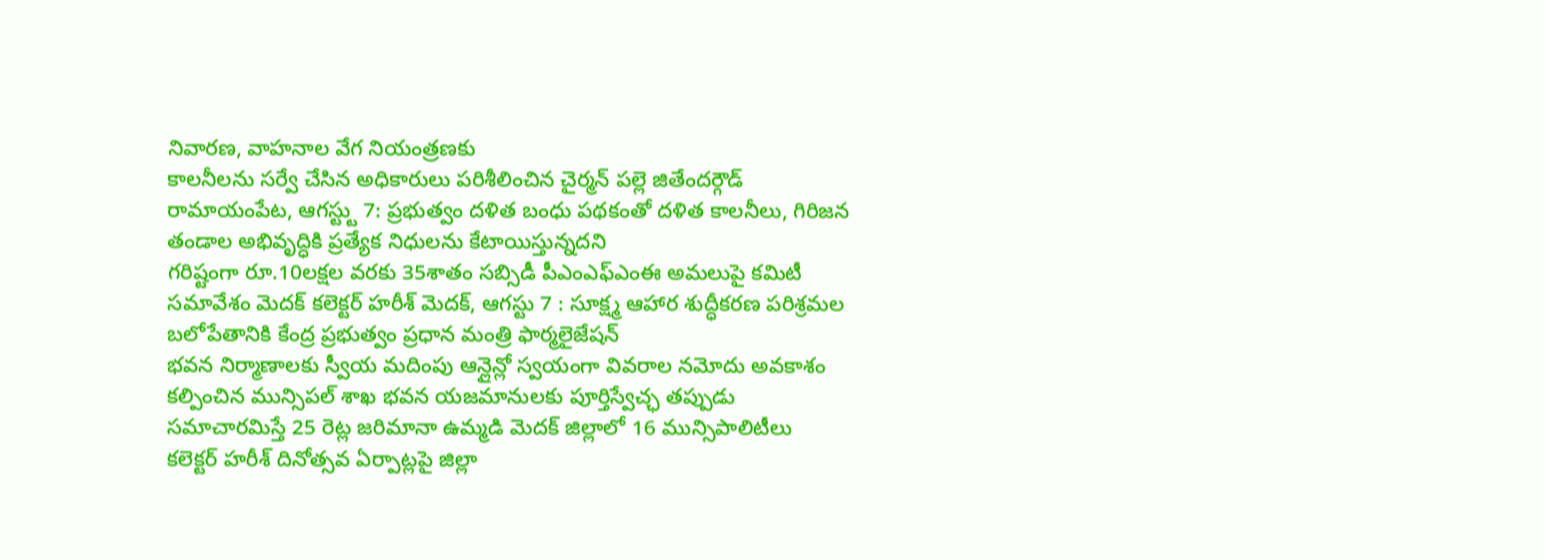నివారణ, వాహనాల వేగ నియంత్రణకు
కాలనీలను సర్వే చేసిన అధికారులు పరిశీలించిన చైర్మన్ పల్లె జితేందర్గౌడ్ రామాయంపేట, ఆగస్ట్టు 7: ప్రభుత్వం దళిత బంధు పథకంతో దళిత కాలనీలు, గిరిజన తండాల అభివృద్ధికి ప్రత్యేక నిధులను కేటాయిస్తున్నదని
గరిష్టంగా రూ.10లక్షల వరకు 35శాతం సబ్సిడీ పీఎంఎఫ్ఎంఈ అమలుపై కమిటీ సమావేశం మెదక్ కలెక్టర్ హరీశ్ మెదక్, ఆగస్టు 7 : సూక్ష్మ ఆహార శుద్ధీకరణ పరిశ్రమల బలోపేతానికి కేంద్ర ప్రభుత్వం ప్రధాన మంత్రి ఫార్మలైజేషన్
భవన నిర్మాణాలకు స్వీయ మదింపు ఆన్లైన్లో స్వయంగా వివరాల నమోదు అవకాశం కల్పించిన మున్సిపల్ శాఖ భవన యజమానులకు పూర్తిస్వేచ్ఛ తప్పుడు సమాచారమిస్తే 25 రెట్ల జరిమానా ఉమ్మడి మెదక్ జిల్లాలో 16 మున్సిపాలిటీలు
కలెక్టర్ హరీశ్ దినోత్సవ ఏర్పాట్లపై జిల్లా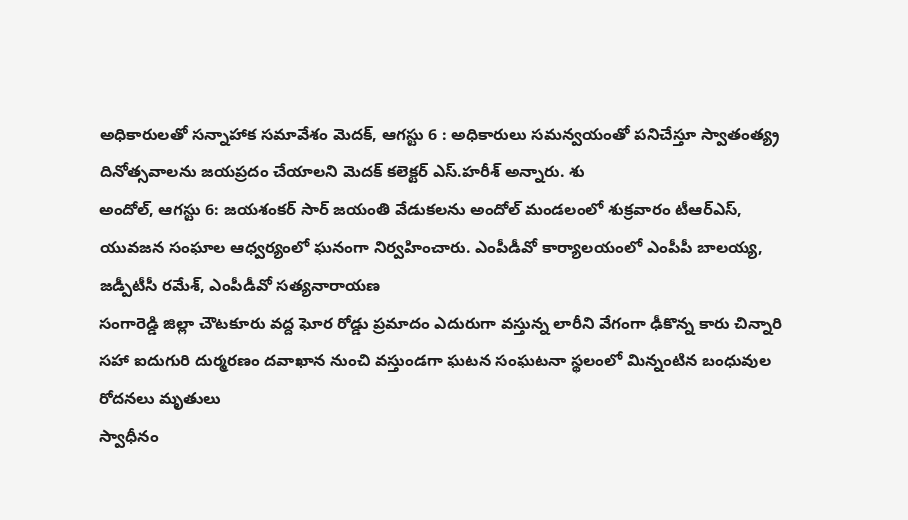అధికారులతో సన్నాహాక సమావేశం మెదక్, ఆగస్టు 6 : అధికారులు సమన్వయంతో పనిచేస్తూ స్వాతంత్య్ర దినోత్సవాలను జయప్రదం చేయాలని మెదక్ కలెక్టర్ ఎస్.హరీశ్ అన్నారు. శు
అందోల్, ఆగస్టు 6: జయశంకర్ సార్ జయంతి వేడుకలను అందోల్ మండలంలో శుక్రవారం టీఆర్ఎస్, యువజన సంఘాల ఆధ్వర్యంలో ఘనంగా నిర్వహించారు. ఎంపీడీవో కార్యాలయంలో ఎంపీపీ బాలయ్య, జడ్పీటీసీ రమేశ్, ఎంపీడీవో సత్యనారాయణ
సంగారెడ్డి జిల్లా చౌటకూరు వద్ద ఘోర రోడ్డు ప్రమాదం ఎదురుగా వస్తున్న లారీని వేగంగా ఢీకొన్న కారు చిన్నారి సహా ఐదుగురి దుర్మరణం దవాఖాన నుంచి వస్తుండగా ఘటన సంఘటనా స్థలంలో మిన్నంటిన బంధువుల రోదనలు మృతులు
స్వాధీనం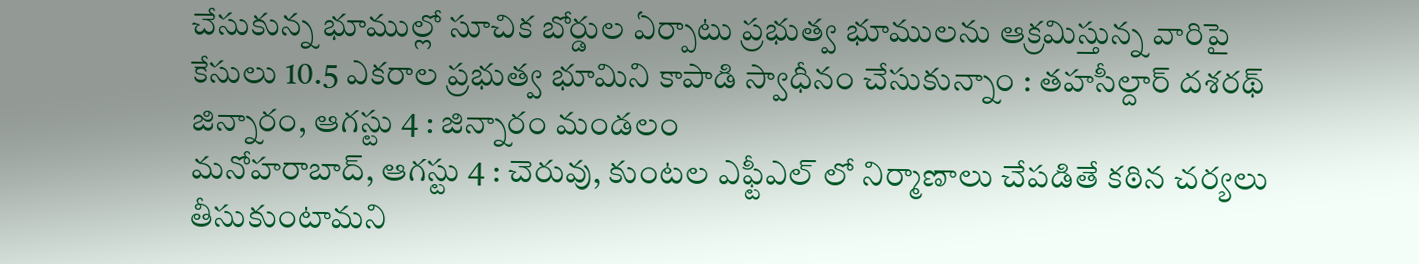చేసుకున్న భూముల్లో సూచిక బోర్డుల ఏర్పాటు ప్రభుత్వ భూములను ఆక్రమిస్తున్న వారిపై కేసులు 10.5 ఎకరాల ప్రభుత్వ భూమిని కాపాడి స్వాధీనం చేసుకున్నాం : తహసీల్దార్ దశరథ్ జిన్నారం, ఆగస్టు 4 : జిన్నారం మండలం
మనోహరాబాద్, ఆగస్టు 4 : చెరువు, కుంటల ఎఫ్టీఎల్ లో నిర్మాణాలు చేపడితే కఠిన చర్యలు తీసుకుంటామని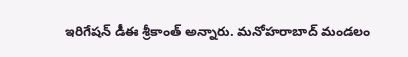ఇరిగేషన్ డీఈ శ్రీకాంత్ అన్నారు. మనోహరాబాద్ మండలం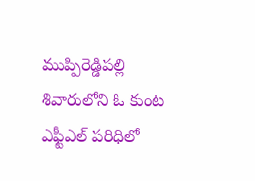ముప్పిరెడ్డిపల్లి శివారులోని ఓ కుంట ఎఫ్టీఎల్ పరిధిలో